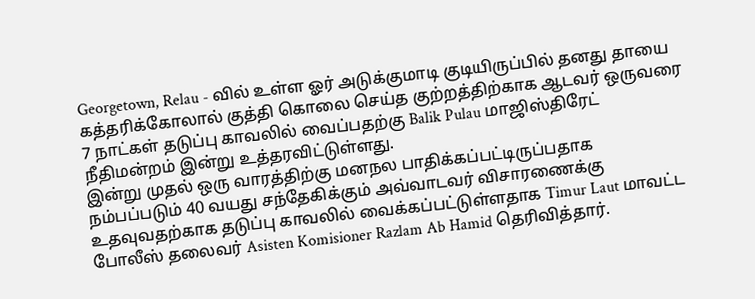Georgetown, Relau - வில் உள்ள ஓர் அடுக்குமாடி குடியிருப்பில் தனது தாயை கத்தரிக்கோலால் குத்தி கொலை செய்த குற்றத்திற்காக ஆடவர் ஒருவரை 7 நாட்கள் தடுப்பு காவலில் வைப்பதற்கு Balik Pulau மாஜிஸ்திரேட் நீதிமன்றம் இன்று உத்தரவிட்டுள்ளது.
இன்று முதல் ஒரு வாரத்திற்கு மனநல பாதிக்கப்பட்டிருப்பதாக நம்பப்படும் 40 வயது சந்தேகிக்கும் அவ்வாடவர் விசாரணைக்கு உதவுவதற்காக தடுப்பு காவலில் வைக்கப்பட்டுள்ளதாக Timur Laut மாவட்ட போலீஸ் தலைவர் Asisten Komisioner Razlam Ab Hamid தெரிவித்தார்.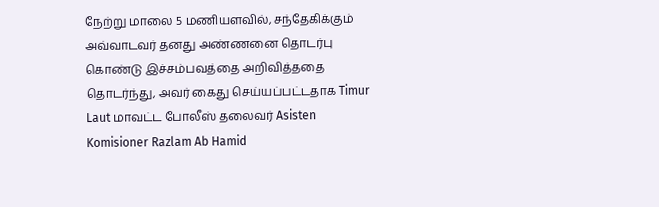நேற்று மாலை 5 மணியளவில், சந்தேகிக்கும் அவ்வாடவர் தனது அண்ணனை தொடர்பு கொண்டு இச்சம்பவத்தை அறிவித்ததை தொடர்ந்து, அவர் கைது செய்யப்பட்டதாக Timur Laut மாவட்ட போலீஸ் தலைவர் Asisten Komisioner Razlam Ab Hamid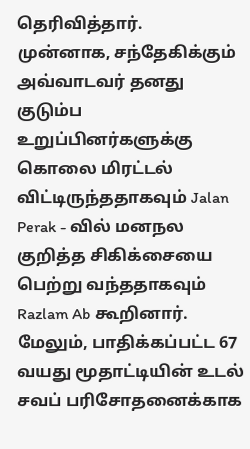தெரிவித்தார்.
முன்னாக, சந்தேகிக்கும் அவ்வாடவர் தனது குடும்ப உறுப்பினர்களுக்கு கொலை மிரட்டல் விட்டிருந்ததாகவும் Jalan Perak - வில் மனநல குறித்த சிகிக்சையை பெற்று வந்ததாகவும் Razlam Ab கூறினார்.
மேலும், பாதிக்கப்பட்ட 67 வயது மூதாட்டியின் உடல் சவப் பரிசோதனைக்காக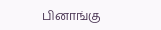பினாங்கு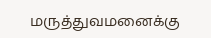மருத்துவமனைக்கு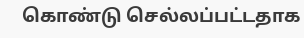கொண்டு செல்லப்பட்டதாக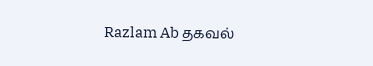Razlam Ab தகவல்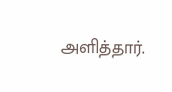அளித்தார்.